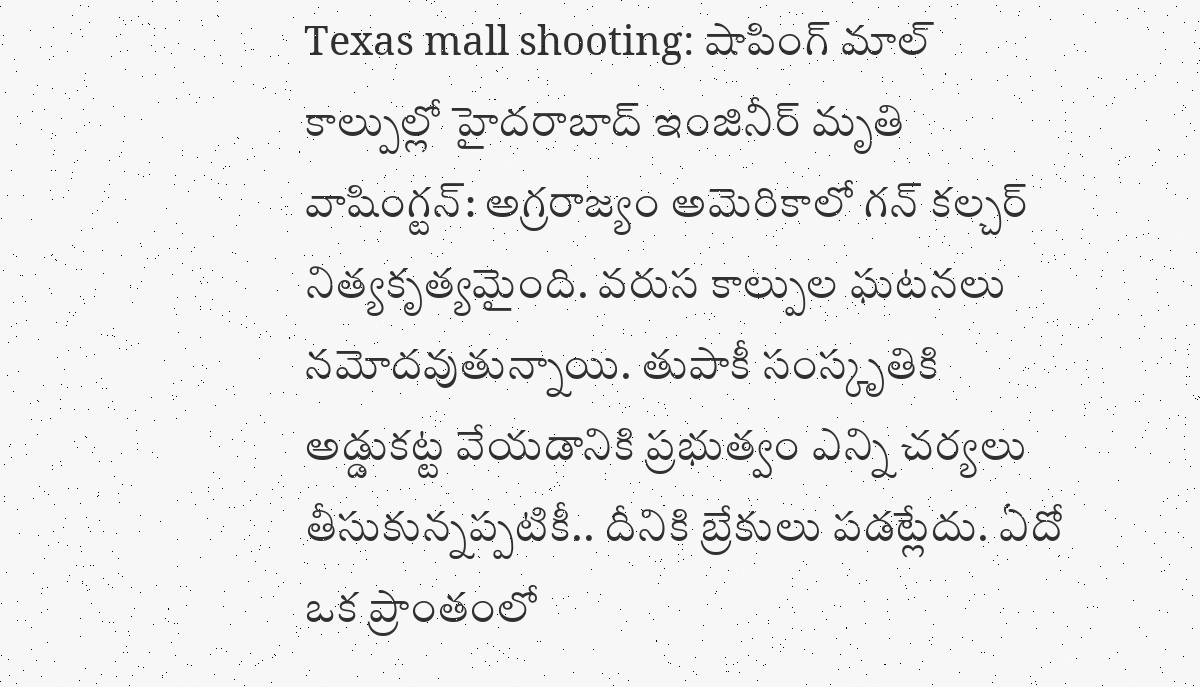Texas mall shooting: షాపింగ్ మాల్ కాల్పుల్లో హైదరాబాద్ ఇంజినీర్ మృతి
వాషింగ్టన్: అగ్రరాజ్యం అమెరికాలో గన్ కల్చర్ నిత్యకృత్యమైంది. వరుస కాల్పుల ఘటనలు నమోదవుతున్నాయి. తుపాకీ సంస్కృతికి అడ్డుకట్ట వేయడానికి ప్రభుత్వం ఎన్ని చర్యలు తీసుకున్నప్పటికీ.. దీనికి బ్రేకులు పడట్లేదు. ఏదో ఒక ప్రాంతంలో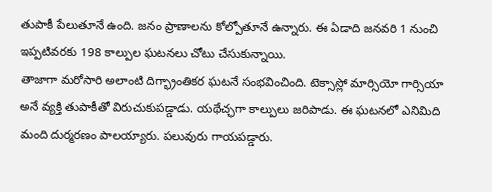తుపాకీ పేలుతూనే ఉంది. జనం ప్రాణాలను కోల్పోతూనే ఉన్నారు. ఈ ఏడాది జనవరి 1 నుంచి ఇప్పటివరకు 198 కాల్పుల ఘటనలు చోటు చేసుకున్నాయి.
తాజాగా మరోసారి అలాంటి దిగ్భ్రాంతికర ఘటనే సంభవించింది. టెక్సాస్లో మార్సియో గార్సియా అనే వ్యక్తి తుపాకీతో విరుచుకుపడ్డాడు. యథేచ్ఛగా కాల్పులు జరిపాడు. ఈ ఘటనలో ఎనిమిది మంది దుర్మరణం పాలయ్యారు. పలువురు గాయపడ్డారు.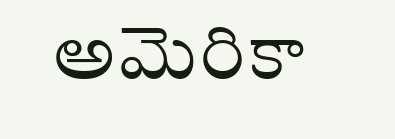అమెరికా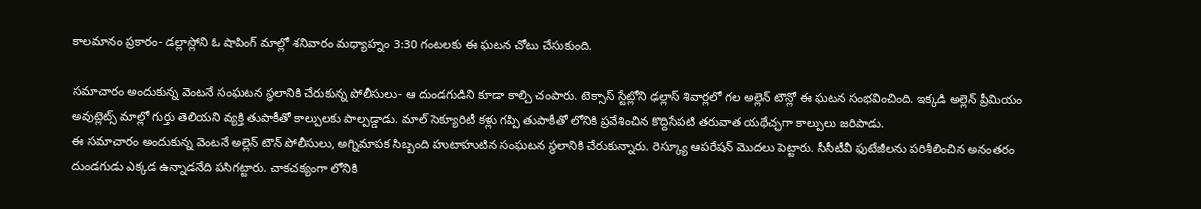కాలమానం ప్రకారం- డల్లాస్లోని ఓ షాపింగ్ మాల్లో శనివారం మధ్యాహ్నం 3:30 గంటలకు ఈ ఘటన చోటు చేసుకుంది.

సమాచారం అందుకున్న వెంటనే సంఘటన స్థలానికి చేరుకున్న పోలీసులు- ఆ దుండగుడిని కూడా కాల్చి చంపారు. టెక్సాస్ స్టేట్లోని ఢల్లాస్ శివార్లలో గల అల్లెన్ టౌన్లో ఈ ఘటన సంభవించింది. ఇక్కడి అల్లెన్ ప్రీమియం అవుట్లెట్స్ మాల్లో గుర్తు తెలియని వ్యక్తి తుపాకీతో కాల్పులకు పాల్పడ్డాడు. మాల్ సెక్యూరిటీ కళ్లు గప్పి తుపాకీతో లోనికి ప్రవేశించిన కొద్దిసేపటి తరువాత యథేచ్ఛగా కాల్పులు జరిపాడు.
ఈ సమాచారం అందుకున్న వెంటనే అల్లెన్ టౌన్ పోలీసులు, అగ్నిమాపక సిబ్బంది హుటాహుటిన సంఘటన స్థలానికి చేరుకున్నారు. రెస్క్యూ ఆపరేషన్ మొదలు పెట్టారు. సీసీటీవీ ఫుటేజీలను పరిశీలించిన అనంతరం దుండగుడు ఎక్కడ ఉన్నాడనేది పసిగట్టారు. చాకచక్యంగా లోనికి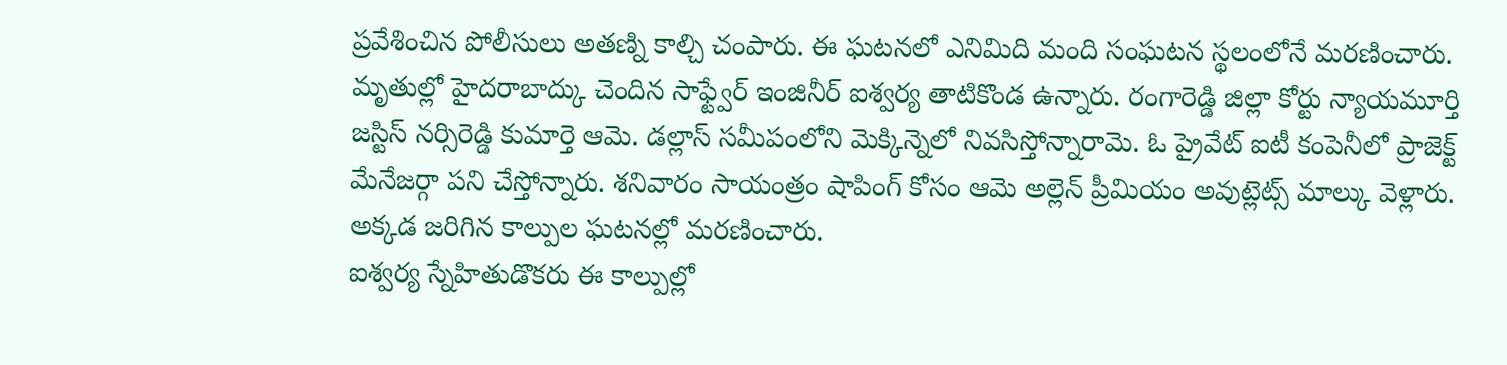ప్రవేశించిన పోలీసులు అతణ్ని కాల్చి చంపారు. ఈ ఘటనలో ఎనిమిది మంది సంఘటన స్థలంలోనే మరణించారు.
మృతుల్లో హైదరాబాద్కు చెందిన సాఫ్ట్వేర్ ఇంజినీర్ ఐశ్వర్య తాటికొండ ఉన్నారు. రంగారెడ్డి జిల్లా కోర్టు న్యాయమూర్తి జస్టిస్ నర్సిరెడ్డి కుమార్తె ఆమె. డల్లాస్ సమీపంలోని మెక్కిన్నెలో నివసిస్తోన్నారామె. ఓ ప్రైవేట్ ఐటీ కంపెనీలో ప్రాజెక్ట్ మేనేజర్గా పని చేస్తోన్నారు. శనివారం సాయంత్రం షాపింగ్ కోసం ఆమె అల్లెన్ ప్రీమియం అవుట్లెట్స్ మాల్కు వెళ్లారు. అక్కడ జరిగిన కాల్పుల ఘటనల్లో మరణించారు.
ఐశ్వర్య స్నేహితుడొకరు ఈ కాల్పుల్లో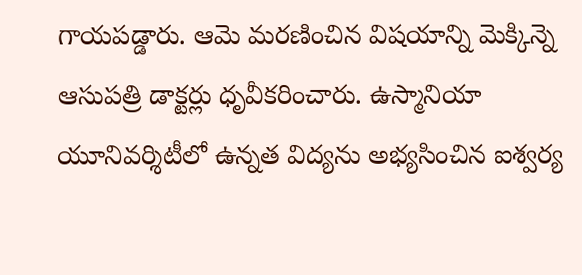గాయపడ్డారు. ఆమె మరణించిన విషయాన్ని మెక్కిన్నె ఆసుపత్రి డాక్టర్లు ధృవీకరించారు. ఉస్మానియా యూనివర్శిటీలో ఉన్నత విద్యను అభ్యసించిన ఐశ్వర్య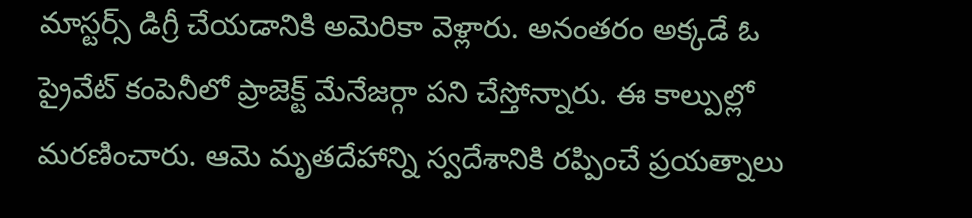మాస్టర్స్ డిగ్రీ చేయడానికి అమెరికా వెళ్లారు. అనంతరం అక్కడే ఓ ప్రైవేట్ కంపెనీలో ప్రాజెక్ట్ మేనేజర్గా పని చేస్తోన్నారు. ఈ కాల్పుల్లో మరణించారు. ఆమె మృతదేహాన్ని స్వదేశానికి రప్పించే ప్రయత్నాలు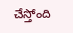చేస్తోంది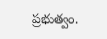ప్రభుత్వం.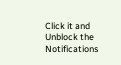Click it and Unblock the Notifications